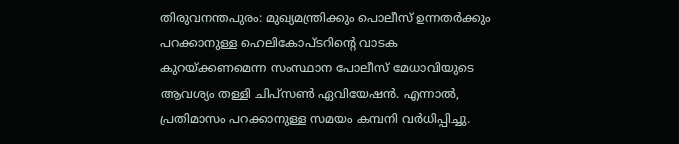തിരുവനന്തപുരം: മുഖ്യമന്ത്രിക്കും പൊലീസ് ഉന്നതർക്കും പറക്കാനുള്ള ഹെലികോപ്ടറിന്റെ വാടക കുറയ്ക്കണമെന്ന സംസ്ഥാന പോലീസ് മേധാവിയുടെ ആവശ്യം തള്ളി ചിപ്സൺ ഏവിയേഷൻ. എന്നാൽ, പ്രതിമാസം പറക്കാനുള്ള സമയം കമ്പനി വർധിപ്പിച്ചു.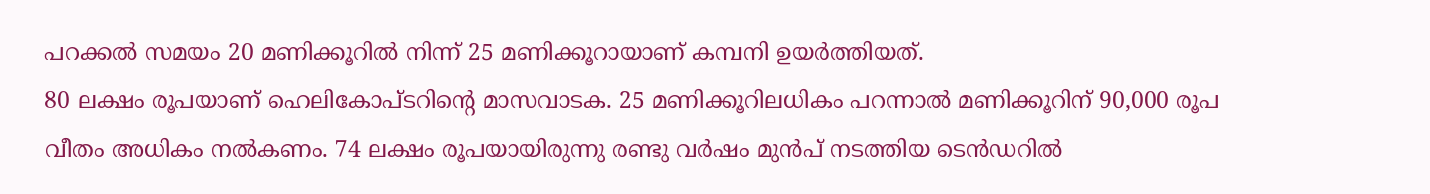പറക്കൽ സമയം 20 മണിക്കൂറിൽ നിന്ന് 25 മണിക്കൂറായാണ് കമ്പനി ഉയർത്തിയത്.
80 ലക്ഷം രൂപയാണ് ഹെലികോപ്ടറിന്റെ മാസവാടക. 25 മണിക്കൂറിലധികം പറന്നാൽ മണിക്കൂറിന് 90,000 രൂപ വീതം അധികം നൽകണം. 74 ലക്ഷം രൂപയായിരുന്നു രണ്ടു വർഷം മുൻപ് നടത്തിയ ടെൻഡറിൽ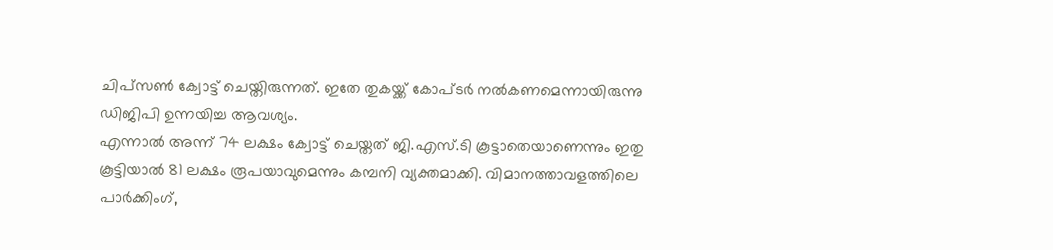ചിപ്സൺ ക്വോട്ട് ചെയ്തിരുന്നത്. ഇതേ തുകയ്ക്ക് കോപ്ടർ നൽകണമെന്നായിരുന്നു ഡിജിപി ഉന്നയിച്ച ആവശ്യം.
എന്നാൽ അന്ന് 74 ലക്ഷം ക്വോട്ട് ചെയ്തത് ജി.എസ്.ടി കൂട്ടാതെയാണെന്നും ഇതു കൂട്ടിയാൽ 81 ലക്ഷം രൂപയാവുമെന്നും കമ്പനി വ്യക്തമാക്കി. വിമാനത്താവളത്തിലെ പാർക്കിംഗ്,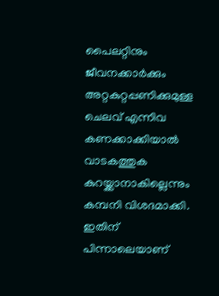പൈലറ്റിനും ജീവനക്കാർക്കും അറ്റകുറ്റപ്പണിക്കുമുള്ള ചെലവ് എന്നിവ കണക്കാക്കിയാൽ വാടകത്തുക കുറയ്ക്കാനാകില്ലെന്നും കമ്പനി വിശദമാക്കി. ഇതിന് പിന്നാലെയാണ്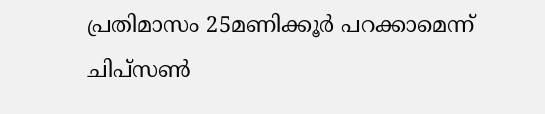പ്രതിമാസം 25മണിക്കൂർ പറക്കാമെന്ന് ചിപ്സൺ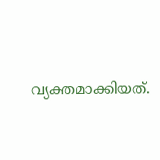വ്യക്തമാക്കിയത്.